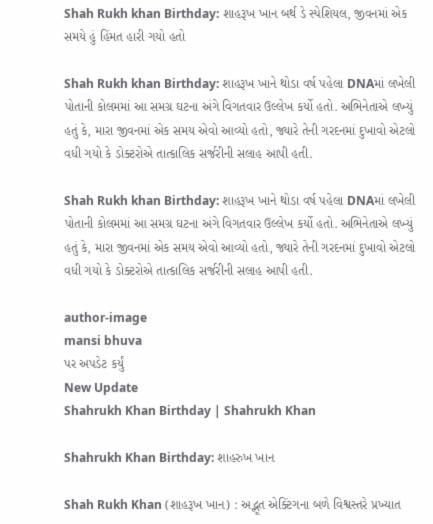Shah Rukh khan Birthday: શાહરૂખ ખાન બર્થ ડે સ્પેશિયલ, જીવનમાં એક સમયે હું હિંમત હારી ગયો હતો

Shah Rukh khan Birthday: શાહરૂખ ખાને થોડા વર્ષ પહેલા DNAમાં લખેલી પોતાની કોલમમાં આ સમગ્ર ઘટના અંગે વિગતવાર ઉલ્લેખ કર્યો હતો. અભિનેતાએ લખ્યું હતું કે, મારા જીવનમાં એક સમય એવો આવ્યો હતો, જ્યારે તેની ગરદનમાં દુખાવો એટલો વધી ગયો કે ડોક્ટરોએ તાત્કાલિક સર્જરીની સલાહ આપી હતી.

Shah Rukh khan Birthday: શાહરૂખ ખાને થોડા વર્ષ પહેલા DNAમાં લખેલી પોતાની કોલમમાં આ સમગ્ર ઘટના અંગે વિગતવાર ઉલ્લેખ કર્યો હતો. અભિનેતાએ લખ્યું હતું કે, મારા જીવનમાં એક સમય એવો આવ્યો હતો, જ્યારે તેની ગરદનમાં દુખાવો એટલો વધી ગયો કે ડોક્ટરોએ તાત્કાલિક સર્જરીની સલાહ આપી હતી.

author-image
mansi bhuva
પર અપડેટ કર્યું
New Update
Shahrukh Khan Birthday | Shahrukh Khan

Shahrukh Khan Birthday: શાહરુખ ખાન

Shah Rukh Khan (શાહરૂખ ખાન) : અદ્ભૂત એક્ટિંગના બળે વિશ્વસ્તરે પ્રખ્યાત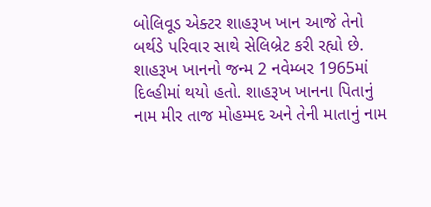બોલિવૂડ એક્ટર શાહરૂખ ખાન આજે તેનો બર્થડે પરિવાર સાથે સેલિબ્રેટ કરી રહ્યો છે. શાહરૂખ ખાનનો જન્મ 2 નવેમ્બર 1965માં દિલ્હીમાં થયો હતો. શાહરૂખ ખાનના પિતાનું નામ મીર તાજ મોહમ્મદ અને તેની માતાનું નામ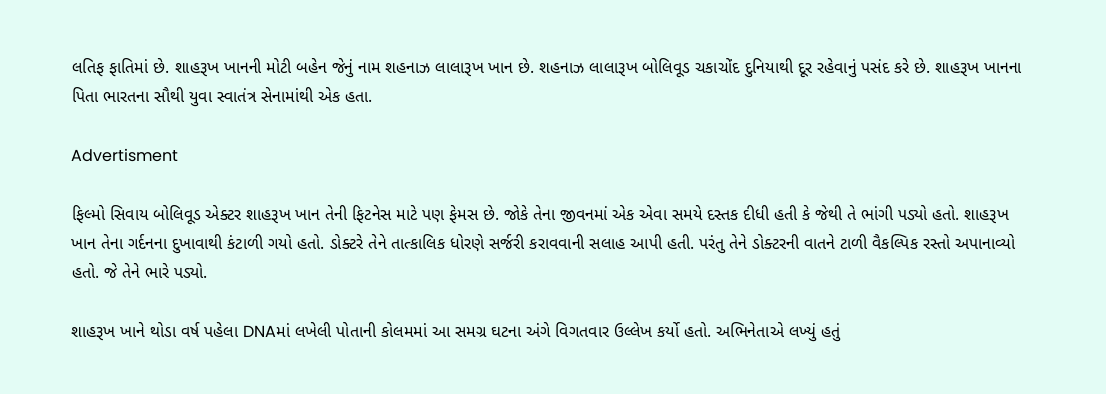લતિફ ફાતિમાં છે. શાહરૂખ ખાનની મોટી બહેન જેનું નામ શહનાઝ લાલારૂખ ખાન છે. શહનાઝ લાલારૂખ બોલિવૂડ ચકાચોંદ દુનિયાથી દૂર રહેવાનું પસંદ કરે છે. શાહરૂખ ખાનના પિતા ભારતના સૌથી યુવા સ્વાતંત્ર સેનામાંથી એક હતા.

Advertisment

ફિલ્મો સિવાય બોલિવૂડ એક્ટર શાહરૂખ ખાન તેની ફિટનેસ માટે પણ ફેમસ છે. જોકે તેના જીવનમાં એક એવા સમયે દસ્તક દીધી હતી કે જેથી તે ભાંગી પડ્યો હતો. શાહરૂખ ખાન તેના ગર્દનના દુખાવાથી કંટાળી ગયો હતો. ડોક્ટરે તેને તાત્કાલિક ધોરણે સર્જરી કરાવવાની સલાહ આપી હતી. પરંતુ તેને ડોક્ટરની વાતને ટાળી વૈકલ્પિક રસ્તો અપાનાવ્યો હતો. જે તેને ભારે પડ્યો.

શાહરૂખ ખાને થોડા વર્ષ પહેલા DNAમાં લખેલી પોતાની કોલમમાં આ સમગ્ર ઘટના અંગે વિગતવાર ઉલ્લેખ કર્યો હતો. અભિનેતાએ લખ્યું હતું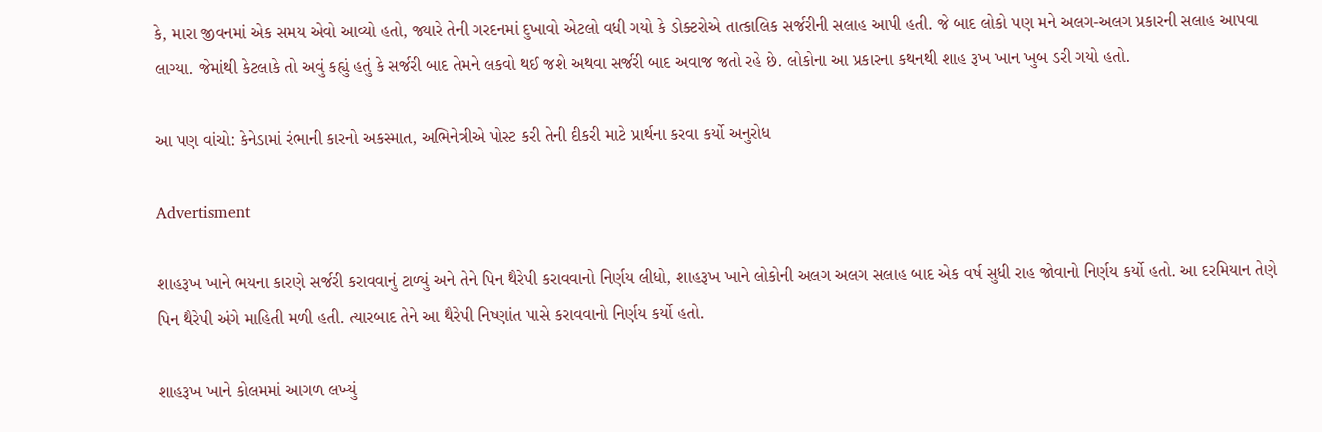કે, મારા જીવનમાં એક સમય એવો આવ્યો હતો, જ્યારે તેની ગરદનમાં દુખાવો એટલો વધી ગયો કે ડોક્ટરોએ તાત્કાલિક સર્જરીની સલાહ આપી હતી. જે બાદ લોકો પણ મને અલગ-અલગ પ્રકારની સલાહ આપવા લાગ્યા. જેમાંથી કેટલાકે તો અવું કહ્યું હતું કે સર્જરી બાદ તેમને લકવો થઈ જશે અથવા સર્જરી બાદ અવાજ જતો રહે છે. લોકોના આ પ્રકારના કથનથી શાહ રૂખ ખાન ખુબ ડરી ગયો હતો.

આ પણ વાંચો: કેનેડામાં રંભાની કારનો અકસ્માત, અભિનેત્રીએ પોસ્ટ કરી તેની દીકરી માટે પ્રાર્થના કરવા કર્યો અનુરોધ

Advertisment

શાહરૂખ ખાને ભયના કારણે સર્જરી કરાવવાનું ટાળ્યું અને તેને પિન થૈરેપી કરાવવાનો નિર્ણય લીધો, શાહરૂખ ખાને લોકોની અલગ અલગ સલાહ બાદ એક વર્ષ સુધી રાહ જોવાનો નિર્ણય કર્યો હતો. આ દરમિયાન તેણે પિન થૈરેપી અંગે માહિતી મળી હતી. ત્યારબાદ તેને આ થૈરેપી નિષ્ણાંત પાસે કરાવવાનો નિર્ણય કર્યો હતો.

શાહરૂખ ખાને કોલમમાં આગળ લખ્યું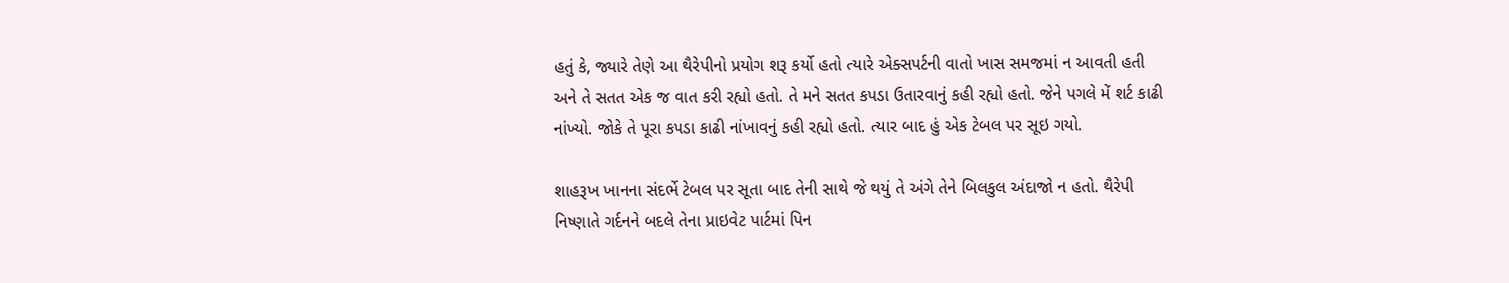હતું કે, જ્યારે તેણે આ થૈરેપીનો પ્રયોગ શરૂ કર્યો હતો ત્યારે એક્સપર્ટની વાતો ખાસ સમજમાં ન આવતી હતી અને તે સતત એક જ વાત કરી રહ્યો હતો. તે મને સતત કપડા ઉતારવાનું કહી રહ્યો હતો. જેને પગલે મેં શર્ટ કાઢી નાંખ્યો. જોકે તે પૂરા કપડા કાઢી નાંખાવનું કહી રહ્યો હતો. ત્યાર બાદ હું એક ટેબલ પર સૂઇ ગયો.

શાહરૂખ ખાનના સંદર્ભે ટેબલ પર સૂતા બાદ તેની સાથે જે થયું તે અંગે તેને બિલકુલ અંદાજો ન હતો. થૈરેપી નિષ્ણાતે ગર્દનને બદલે તેના પ્રાઇવેટ પાર્ટમાં પિન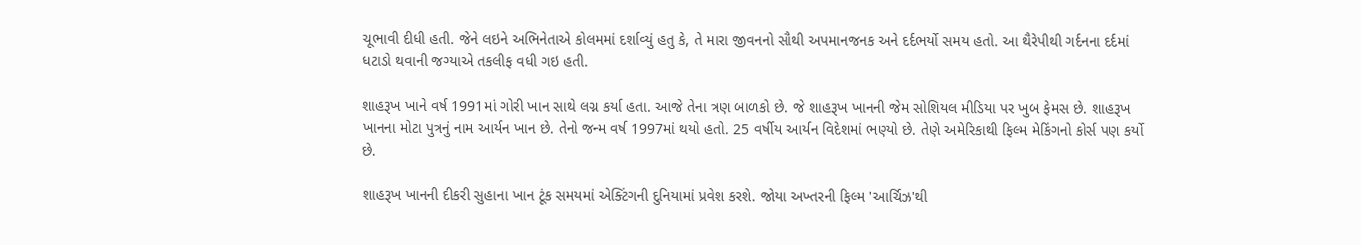ચૂભાવી દીધી હતી. જેને લઇને અભિનેતાએ કોલમમાં દર્શાવ્યું હતુ કે, તે મારા જીવનનો સૌથી અપમાનજનક અને દર્દભર્યો સમય હતો. આ થૈરેપીથી ગર્દનના દર્દમાં ધટાડો થવાની જગ્યાએ તકલીફ વધી ગઇ હતી.

શાહરૂખ ખાને વર્ષ 1991માં ગોરી ખાન સાથે લગ્ન કર્યા હતા. આજે તેના ત્રણ બાળકો છે. જે શાહરૂખ ખાનની જેમ સોશિયલ મીડિયા પર ખુબ ફેમસ છે. શાહરૂખ ખાનના મોટા પુત્રનું નામ આર્યન ખાન છે. તેનો જન્મ વર્ષ 1997માં થયો હતો. 25 વર્ષીય આર્યન વિદેશમાં ભણ્યો છે. તેણે અમેરિકાથી ફિલ્મ મેકિંગનો કોર્સ પણ કર્યો છે.

શાહરૂખ ખાનની દીકરી સુહાના ખાન ટૂંક સમયમાં એક્ટિંગની દુનિયામાં પ્રવેશ કરશે. જોયા અખ્તરની ફિલ્મ 'આર્ચિઝ'થી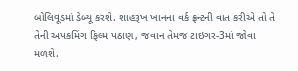બોલિવૂડમાં ડેબ્યૂ કરશે. શાહરૂખ ખાનના વર્ક ફ્રન્ટની વાત કરીએ તો તે તેની અપકમિંગ ફિલ્મ પઠાણ, જવાન તેમજ ટાઇગર-3માં જોવા મળશે.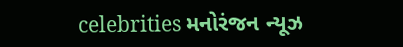celebrities મનોરંજન ન્યૂઝ